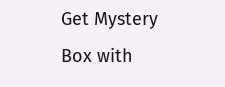Get Mystery Box with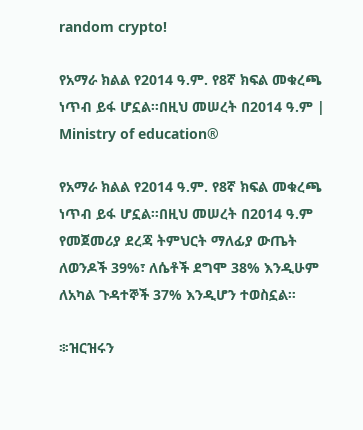random crypto!

የአማራ ክልል የ2014 ዓ.ም. የ8ኛ ክፍል መቁረጫ ነጥብ ይፋ ሆኗል።በዚህ መሠረት በ2014 ዓ.ም | Ministry of education®

የአማራ ክልል የ2014 ዓ.ም. የ8ኛ ክፍል መቁረጫ ነጥብ ይፋ ሆኗል።በዚህ መሠረት በ2014 ዓ.ም የመጀመሪያ ደረጃ ትምህርት ማለፊያ ውጤት ለወንዶች 39%፣ ለሴቶች ደግሞ 38% እንዲሁም ለአካል ጉዳተኞች 37% እንዲሆን ተወስኗል።

፨ዝርዝሩን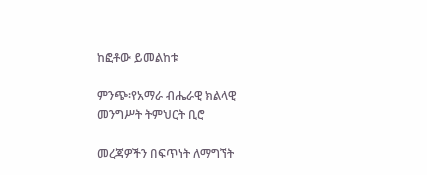ከፎቶው ይመልከቱ

ምንጭ፡የአማራ ብሔራዊ ክልላዊ መንግሥት ትምህርት ቢሮ

መረጃዎችን በፍጥነት ለማግኘት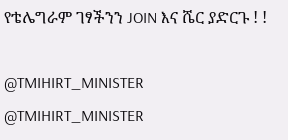የቴሌግራም ገፃችንን JOIN እና ሼር ያድርጉ ! !

@TMIHIRT_MINISTER
@TMIHIRT_MINISTER